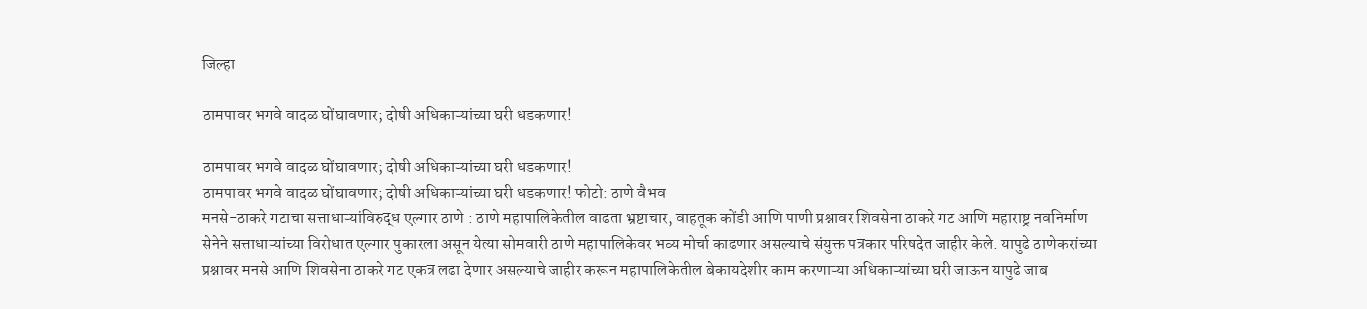जिल्हा

ठामपावर भगवे वादळ घोंघावणार; दोषी अधिकाऱ्यांच्या घरी धडकणार!

ठामपावर भगवे वादळ घोंघावणार; दोषी अधिकाऱ्यांच्या घरी धडकणार!
ठामपावर भगवे वादळ घोंघावणार; दोषी अधिकाऱ्यांच्या घरी धडकणार! फोटो: ठाणे वैभव
मनसे-ठाकरे गटाचा सत्ताधाऱ्यांविरुद्ध एल्गार ठाणे : ठाणे महापालिकेतील वाढता भ्रष्टाचार, वाहतूक कोंडी आणि पाणी प्रश्नावर शिवसेना ठाकरे गट आणि महाराष्ट्र नवनिर्माण सेनेने सत्ताधाऱ्यांच्या विरोधात एल्गार पुकारला असून येत्या सोमवारी ठाणे महापालिकेवर भव्य मोर्चा काढणार असल्याचे संयुक्त पत्रकार परिषदेत जाहीर केले. यापुढे ठाणेकरांच्या प्रश्नावर मनसे आणि शिवसेना ठाकरे गट एकत्र लढा देणार असल्याचे जाहीर करून महापालिकेतील बेकायदेशीर काम करणाऱ्या अधिकाऱ्यांच्या घरी जाऊन यापुढे जाब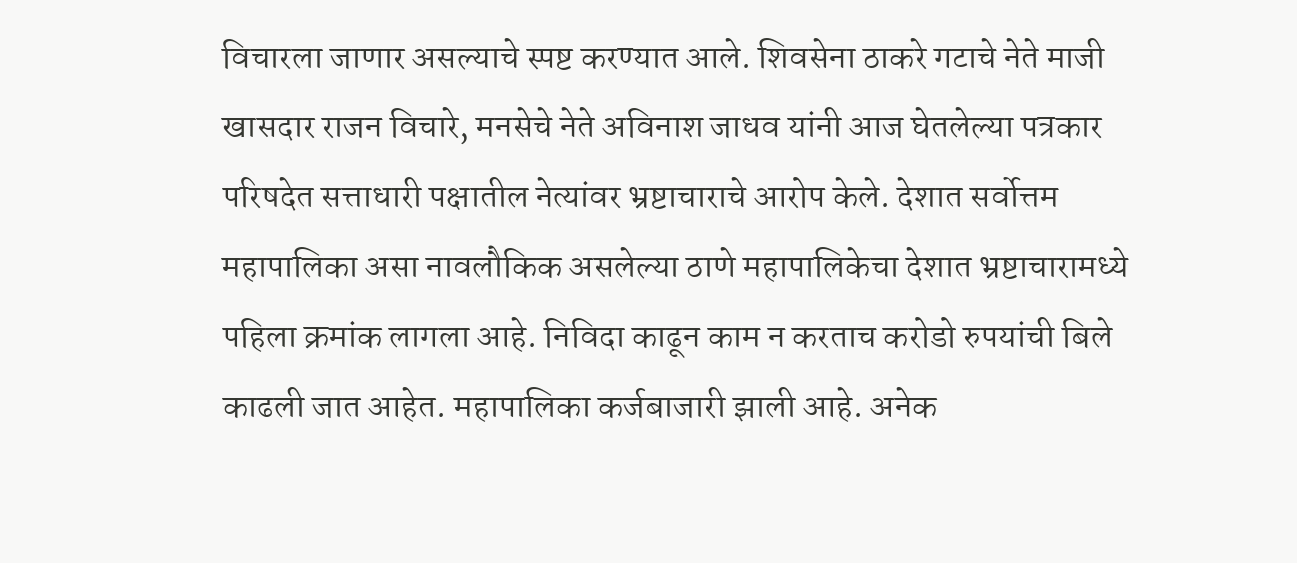विचारला जाणार असल्याचे स्पष्ट करण्यात आले. शिवसेना ठाकरे गटाचे नेते माजी खासदार राजन विचारे, मनसेचे नेते अविनाश जाधव यांनी आज घेतलेल्या पत्रकार परिषदेत सत्ताधारी पक्षातील नेत्यांवर भ्रष्टाचाराचे आरोप केले. देशात सर्वोत्तम महापालिका असा नावलौकिक असलेल्या ठाणे महापालिकेचा देशात भ्रष्टाचारामध्ये पहिला क्रमांक लागला आहे. निविदा काढून काम न करताच करोडो रुपयांची बिले काढली जात आहेत. महापालिका कर्जबाजारी झाली आहे. अनेक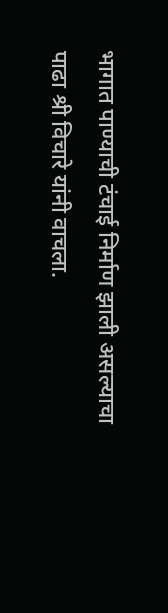भागात पाण्याची टंचाई निर्माण झाली असल्याचा पाढा श्री विचारे यांनी वाचला.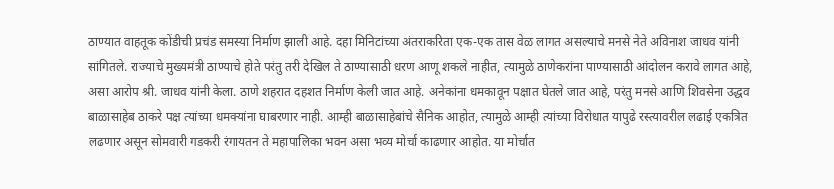ठाण्यात वाहतूक कोंडीची प्रचंड समस्या निर्माण झाली आहे. दहा मिनिटांच्या अंतराकरिता एक-एक तास वेळ लागत असल्याचे मनसे नेते अविनाश जाधव यांनी सांगितले. राज्याचे मुख्यमंत्री ठाण्याचे होते परंतु तरी देखिल ते ठाण्यासाठी धरण आणू शकले नाहीत, त्यामुळे ठाणेकरांना पाण्यासाठी आंदोलन करावे लागत आहे, असा आरोप श्री. जाधव यांनी केला. ठाणे शहरात दहशत निर्माण केली जात आहे. अनेकांना धमकावून पक्षात घेतले जात आहे, परंतु मनसे आणि शिवसेना उद्धव बाळासाहेब ठाकरे पक्ष त्यांच्या धमक्यांना घाबरणार नाही. आम्ही बाळासाहेबांचे सैनिक आहोत, त्यामुळे आम्ही त्यांच्या विरोधात यापुढे रस्त्यावरील लढाई एकत्रित लढणार असून सोमवारी गडकरी रंगायतन ते महापालिका भवन असा भव्य मोर्चा काढणार आहोत. या मोर्चात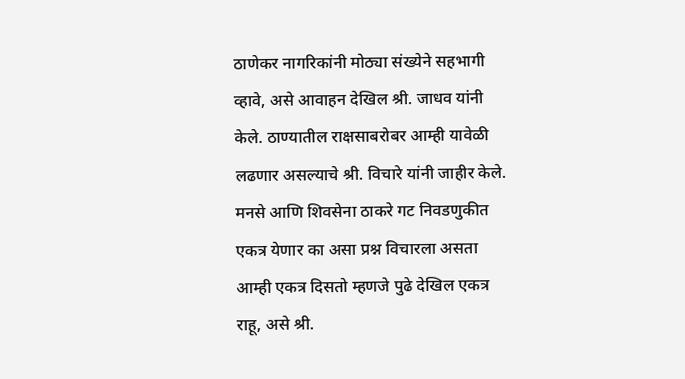ठाणेकर नागरिकांनी मोठ्या संख्येने सहभागी व्हावे, असे आवाहन देखिल श्री. जाधव यांनी केले. ठाण्यातील राक्षसाबरोबर आम्ही यावेळी लढणार असल्याचे श्री. विचारे यांनी जाहीर केले. मनसे आणि शिवसेना ठाकरे गट निवडणुकीत एकत्र येणार का असा प्रश्न विचारला असता आम्ही एकत्र दिसतो म्हणजे पुढे देखिल एकत्र राहू, असे श्री.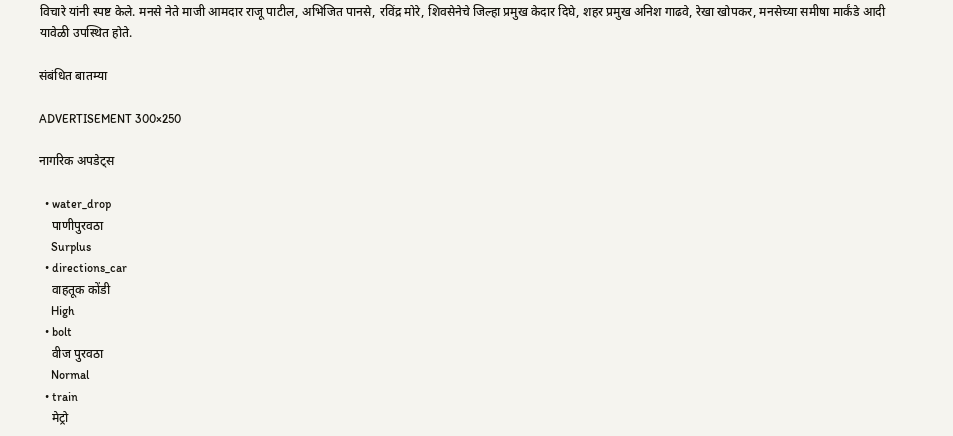विचारे यांनी स्पष्ट केले. मनसे नेते माजी आमदार राजू पाटील, अभिजित पानसे, रविंद्र मोरे, शिवसेनेचे जिल्हा प्रमुख केदार दिघे, शहर प्रमुख अनिश गाढवे, रेखा खोपकर, मनसेच्या समीषा मार्कंडे आदी यावेळी उपस्थित होते.

संबंधित बातम्या

ADVERTISEMENT 300×250

नागरिक अपडेट्स

  • water_drop
    पाणीपुरवठा
    Surplus
  • directions_car
    वाहतूक कोंडी
    High
  • bolt
    वीज पुरवठा
    Normal
  • train
    मेट्रो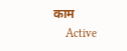काम
    Active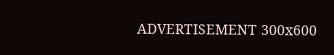ADVERTISEMENT 300x600